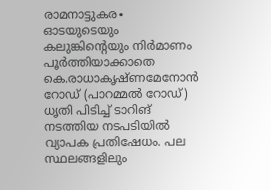രാമനാട്ടുകര∙ ഓടയുടെയും കലുങ്കിന്റെയും നിർമാണം പൂർത്തിയാക്കാതെ കെ.രാധാകൃഷ്ണമേനോൻ റോഡ് (പാറമ്മൽ റോഡ്) ധൃതി പിടിച്ച് ടാറിങ് നടത്തിയ നടപടിയിൽ വ്യാപക പ്രതിഷേധം. പല സ്ഥലങ്ങളിലും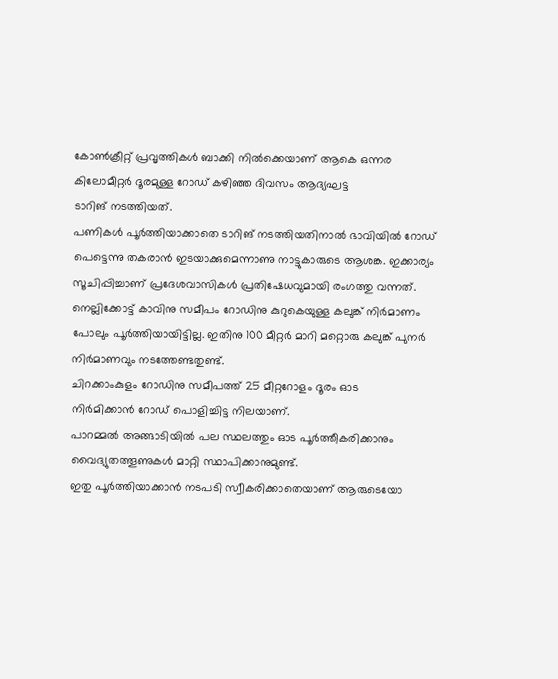കോൺക്രീറ്റ് പ്രവൃത്തികൾ ബാക്കി നിൽക്കെയാണ് ആകെ ഒന്നര കിലോമീറ്റർ ദൂരമുള്ള റോഡ് കഴിഞ്ഞ ദിവസം ആദ്യഘട്ട
ടാറിങ് നടത്തിയത്.
പണികൾ പൂർത്തിയാക്കാതെ ടാറിങ് നടത്തിയതിനാൽ ഭാവിയിൽ റോഡ് പെട്ടെന്നു തകരാൻ ഇടയാക്കുമെന്നാണു നാട്ടുകാരുടെ ആശങ്ക. ഇക്കാര്യം സൂചിപ്പിച്ചാണ് പ്രദേശവാസികൾ പ്രതിഷേധവുമായി രംഗത്തു വന്നത്.
നെല്ലിക്കോട്ട് കാവിനു സമീപം റോഡിനു കുറുകെയുള്ള കലുങ്ക് നിർമാണം പോലും പൂർത്തിയായിട്ടില്ല. ഇതിനു 100 മീറ്റർ മാറി മറ്റൊരു കലുങ്ക് പുനർ നിർമാണവും നടത്തേണ്ടതുണ്ട്.
ചിറക്കാംകുളം റോഡിനു സമീപത്ത് 25 മീറ്ററോളം ദൂരം ഓട
നിർമിക്കാൻ റോഡ് പൊളിച്ചിട്ട നിലയാണ്.
പാറമ്മൽ അങ്ങാടിയിൽ പല സ്ഥലത്തും ഓട പൂർത്തീകരിക്കാനും വൈദ്യുതത്തൂണുകൾ മാറ്റി സ്ഥാപിക്കാനുമുണ്ട്.
ഇതു പൂർത്തിയാക്കാൻ നടപടി സ്വീകരിക്കാതെയാണ് ആരുടെയോ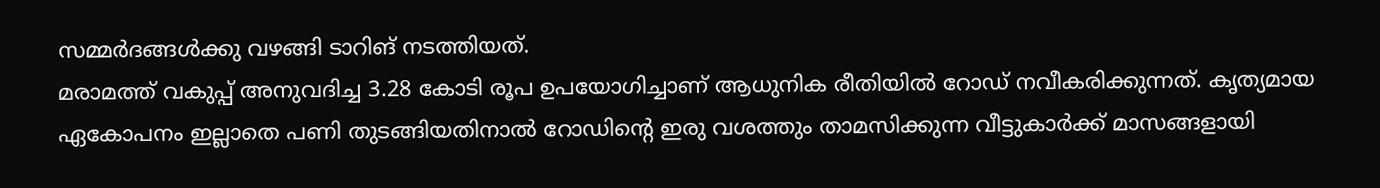സമ്മർദങ്ങൾക്കു വഴങ്ങി ടാറിങ് നടത്തിയത്.
മരാമത്ത് വകുപ്പ് അനുവദിച്ച 3.28 കോടി രൂപ ഉപയോഗിച്ചാണ് ആധുനിക രീതിയിൽ റോഡ് നവീകരിക്കുന്നത്. കൃത്യമായ ഏകോപനം ഇല്ലാതെ പണി തുടങ്ങിയതിനാൽ റോഡിന്റെ ഇരു വശത്തും താമസിക്കുന്ന വീട്ടുകാർക്ക് മാസങ്ങളായി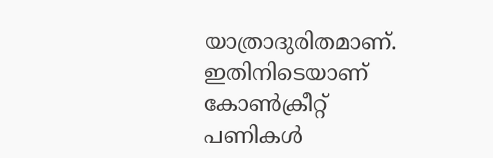യാത്രാദുരിതമാണ്.
ഇതിനിടെയാണ് കോൺക്രീറ്റ് പണികൾ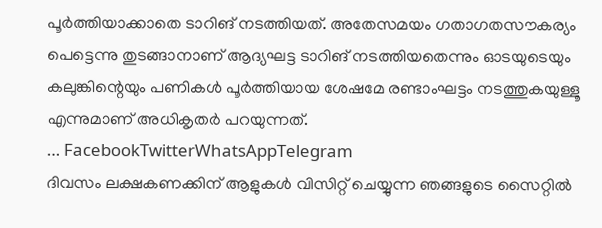പൂർത്തിയാക്കാതെ ടാറിങ് നടത്തിയത്. അതേസമയം ഗതാഗതസൗകര്യം പെട്ടെന്നു തുടങ്ങാനാണ് ആദ്യഘട്ട ടാറിങ് നടത്തിയതെന്നും ഓടയുടെയും കലുങ്കിന്റെയും പണികൾ പൂർത്തിയായ ശേഷമേ രണ്ടാംഘട്ടം നടത്തുകയുള്ളൂ എന്നുമാണ് അധികൃതർ പറയുന്നത്.
… FacebookTwitterWhatsAppTelegram
ദിവസം ലക്ഷകണക്കിന് ആളുകൾ വിസിറ്റ് ചെയ്യുന്ന ഞങ്ങളുടെ സൈറ്റിൽ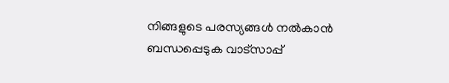നിങ്ങളുടെ പരസ്യങ്ങൾ നൽകാൻ ബന്ധപ്പെടുക വാട്സാപ്പ്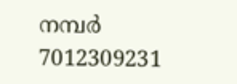നമ്പർ 7012309231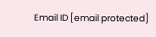Email ID [email protected]